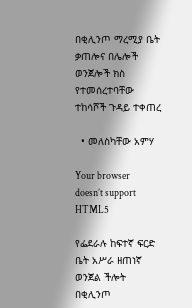በቂሊንጦ ማረሚያ ቤት ቃጠሎና በሌሎች ወንጀሎች ክስ የተመሰረተባቸው ተከሳሾች ጉዳይ ተቀጠረ

  • መለስካቸው አምሃ

Your browser doesn’t support HTML5

የፌደራሉ ከፍተኛ ፍርድ ቤት አሥራ ዘጠነኛ ወንጀል ችሎት በቂሊንጦ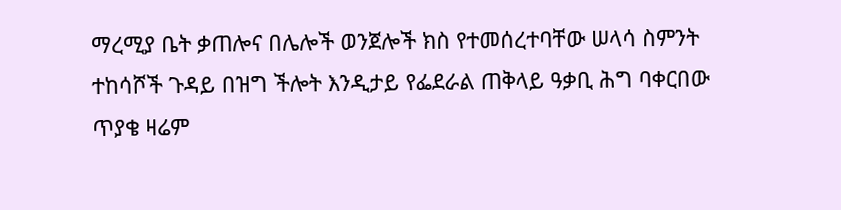ማረሚያ ቤት ቃጠሎና በሌሎች ወንጀሎች ክስ የተመሰረተባቸው ሠላሳ ስምንት ተከሳሾች ጉዳይ በዝግ ችሎት እንዲታይ የፌደራል ጠቅላይ ዓቃቢ ሕግ ባቀርበው ጥያቄ ዛሬም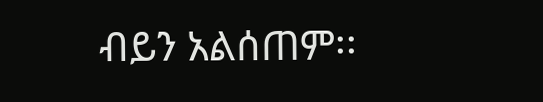ብይን አልሰጠም፡፡